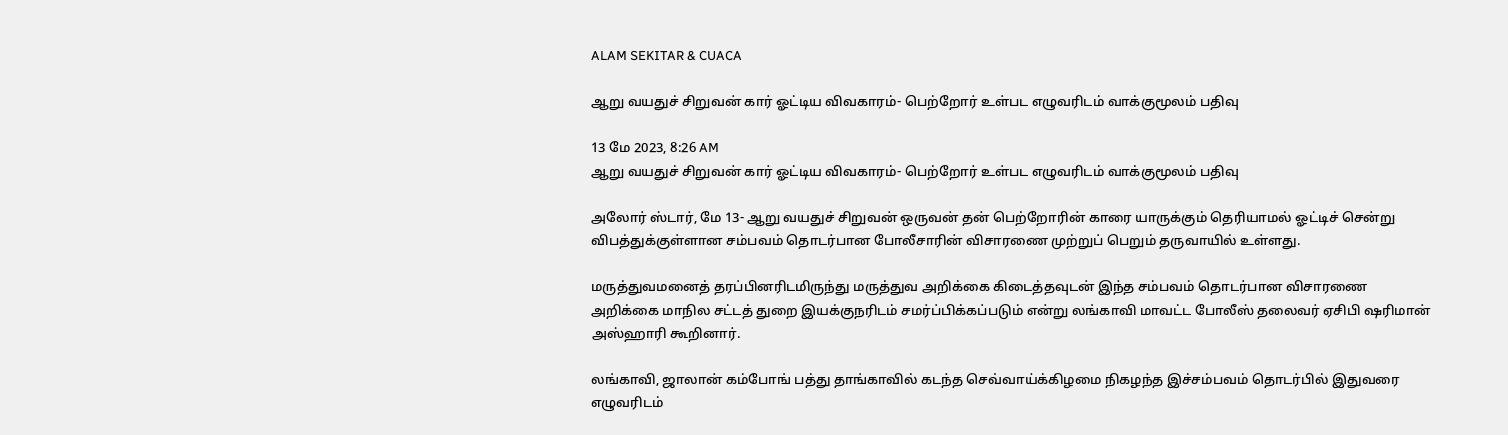ALAM SEKITAR & CUACA

ஆறு வயதுச் சிறுவன் கார் ஓட்டிய விவகாரம்- பெற்றோர் உள்பட எழுவரிடம் வாக்குமூலம் பதிவு

13 மே 2023, 8:26 AM
ஆறு வயதுச் சிறுவன் கார் ஓட்டிய விவகாரம்- பெற்றோர் உள்பட எழுவரிடம் வாக்குமூலம் பதிவு

அலோர் ஸ்டார், மே 13- ஆறு வயதுச் சிறுவன் ஒருவன் தன் பெற்றோரின் காரை யாருக்கும் தெரியாமல் ஓட்டிச் சென்று விபத்துக்குள்ளான சம்பவம் தொடர்பான போலீசாரின் விசாரணை முற்றுப் பெறும் தருவாயில் உள்ளது.

மருத்துவமனைத் தரப்பினரிடமிருந்து மருத்துவ அறிக்கை கிடைத்தவுடன் இந்த சம்பவம் தொடர்பான விசாரணை அறிக்கை மாநில சட்டத் துறை இயக்குநரிடம் சமர்ப்பிக்கப்படும் என்று லங்காவி மாவட்ட போலீஸ் தலைவர் ஏசிபி ஷரிமான் அஸ்ஹாரி கூறினார்.

லங்காவி, ஜாலான் கம்போங் பத்து தாங்காவில் கடந்த செவ்வாய்க்கிழமை நிகழந்த இச்சம்பவம் தொடர்பில் இதுவரை எழுவரிடம்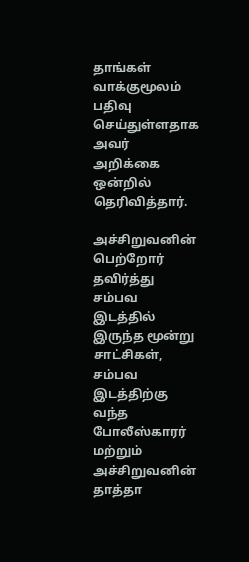தாங்கள் வாக்குமூலம் பதிவு செய்துள்ளதாக அவர் அறிக்கை ஒன்றில் தெரிவித்தார்.

அச்சிறுவனின் பெற்றோர் தவிர்த்து சம்பவ இடத்தில் இருந்த மூன்று சாட்சிகள், சம்பவ இடத்திற்கு வந்த போலீஸ்காரர் மற்றும் அச்சிறுவனின் தாத்தா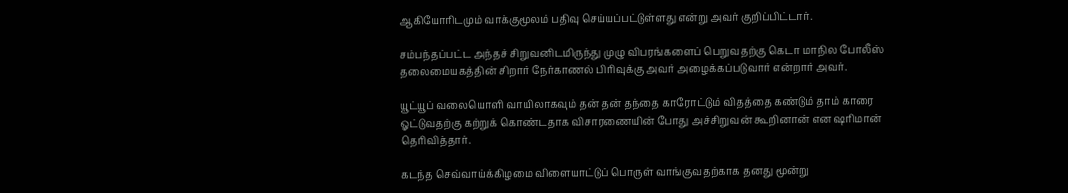ஆகியோரிடமும் வாக்குமூலம் பதிவு செய்யப்பட்டுள்ளது என்று அவர் குறிப்பிட்டார்.

சம்பந்தப்பட்ட அந்தச் சிறுவனிடமிருந்து முழு விபரங்களைப் பெறுவதற்கு கெடா மாநில போலீஸ் தலைமையகத்தின் சிறார் நேர்காணல் பிரிவுக்கு அவர் அழைக்கப்படுவார் என்றார் அவர்.

யூட்யூப் வலையொளி வாயிலாகவும் தன் தன் தந்தை காரோட்டும் விதத்தை கண்டும் தாம் காரை ஓட்டுவதற்கு கற்றுக் கொண்டதாக விசாரணையின் போது அச்சிறுவன் கூறினான் என ஷரிமான் தெரிவித்தார்.

கடந்த செவ்வாய்க்கிழமை விளையாட்டுப் பொருள் வாங்குவதற்காக தனது மூன்று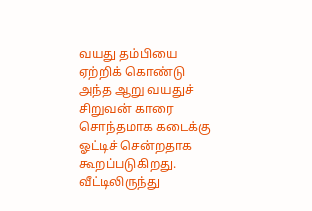வயது தம்பியை ஏற்றிக் கொண்டு அந்த ஆறு வயதுச் சிறுவன் காரை சொந்தமாக கடைக்கு ஓட்டிச் சென்றதாக கூறப்படுகிறது. வீட்டிலிருந்து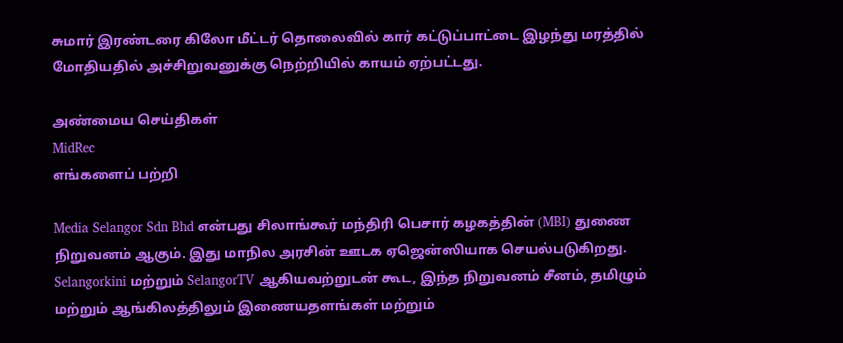சுமார் இரண்டரை கிலோ மீட்டர் தொலைவில் கார் கட்டுப்பாட்டை இழந்து மரத்தில் மோதியதில் அச்சிறுவனுக்கு நெற்றியில் காயம் ஏற்பட்டது.

அண்மைய செய்திகள்
MidRec
எங்களைப் பற்றி

Media Selangor Sdn Bhd என்பது சிலாங்கூர் மந்திரி பெசார் கழகத்தின் (MBI) துணை நிறுவனம் ஆகும். இது மாநில அரசின் ஊடக ஏஜென்ஸியாக செயல்படுகிறது. Selangorkini மற்றும் SelangorTV ஆகியவற்றுடன் கூட, இந்த நிறுவனம் சீனம், தமிழும் மற்றும் ஆங்கிலத்திலும் இணையதளங்கள் மற்றும்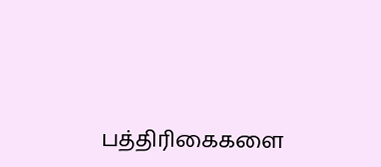பத்திரிகைகளை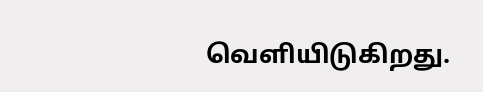வெளியிடுகிறது.